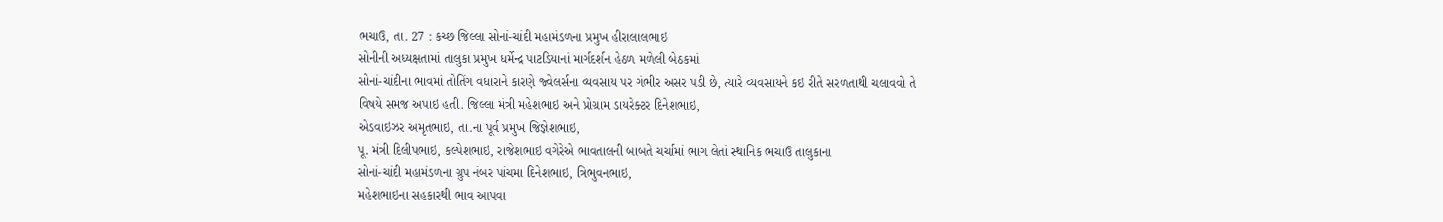ભચાઉ, તા. 27 : કચ્છ જિલ્લા સોનાં-ચાંદી મહામંડળના પ્રમુખ હીરાલાલભાઇ
સોનીની અધ્યક્ષતામાં તાલુકા પ્રમુખ ધર્મેન્દ્ર પાટડિયાનાં માર્ગદર્શન હેઠળ મળેલી બેઠકમાં
સોનાં-ચાંદીના ભાવમાં તોતિંગ વધારાને કારણે જ્વેલર્સના વ્યવસાય પર ગંભીર અસર પડી છે, ત્યારે વ્યવસાયને કઇ રીતે સરળતાથી ચલાવવો તે
વિષયે સમજ અપાઇ હતી. જિલ્લા મંત્રી મહેશભાઇ અને પ્રોગ્રામ ડાયરેક્ટર દિનેશભાઇ,
એડવાઇઝર અમૃતભાઇ, તા.ના પૂર્વ પ્રમુખ જિજ્ઞેશભાઇ,
પૂ. મંત્રી દિલીપભાઇ, કલ્પેશભાઇ, રાજેશભાઇ વગેરેએ ભાવતાલની બાબતે ચર્ચામાં ભાગ લેતાં સ્થાનિક ભચાઉ તાલુકાના
સોનાં-ચાંદી મહામંડળના ગ્રુપ નંબર પાંચમા દિનેશભાઇ, ત્રિભુવનભાઇ,
મહેશભાઇના સહકારથી ભાવ આપવા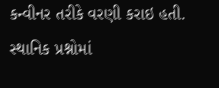કન્વીનર તરીકે વરણી કરાઇ હતી. સ્થાનિક પ્રશ્નોમાં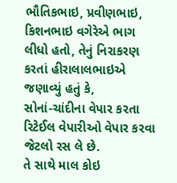ભૌતિકભાઇ, પ્રવીણભાઇ, કિશનભાઇ વગેરેએ ભાગ
લીધો હતો, તેનું નિરાકરણ કરતાં હીરાલાલભાઇએ જણાવ્યું હતું કે,
સોનાં-ચાંદીના વેપાર કરતા રિટેઈલ વેપારીઓ વેપાર કરવા જેટલો રસ લે છે.
તે સાથે માલ કોઇ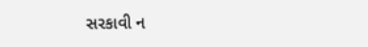સરકાવી ન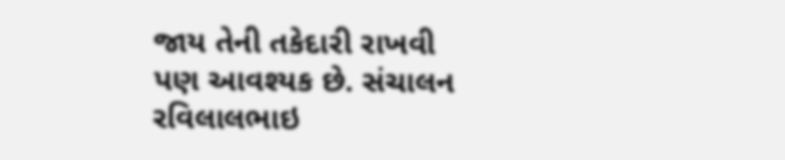જાય તેની તકેદારી રાખવી પણ આવશ્યક છે. સંચાલન રવિલાલભાઇ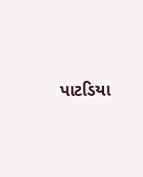પાટડિયા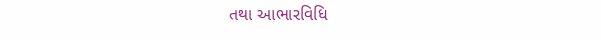તથા આભારવિધિ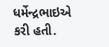ધર્મેન્દ્રભાઇએ કરી હતી.